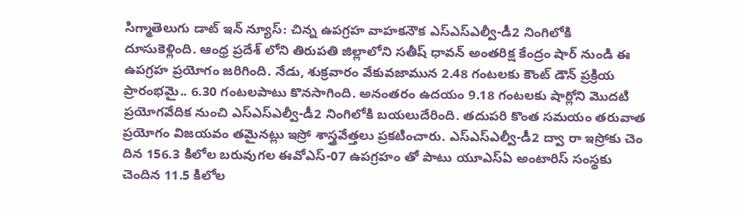సిగ్మాతెలుగు డాట్ ఇన్ న్యూస్: చిన్న ఉపగ్రహ వాహకనౌక ఎస్ఎస్ఎల్వీ-డీ2 నింగిలోకి దూసుకెళ్లింది. ఆంధ్ర ప్రదేశ్ లోని తిరుపతి జిల్లాలోని సతీష్ ధావన్ అంతరిక్ష కేంద్రం షార్ నుండి ఈ ఉపగ్రహ ప్రయోగం జరిగింది. నేడు, శుక్రవారం వేకువజామున 2.48 గంటలకు కౌంట్ డౌన్ ప్రక్రియ ప్రారంభమై.. 6.30 గంటలపాటు కొనసాగింది. అనంతరం ఉదయం 9.18 గంటలకు షార్లోని మొదటి ప్రయోగవేదిక నుంచి ఎస్ఎస్ఎల్వీ-డీ2 నింగిలోకి బయలుదేరింది. తదుపరి కొంత సమయం తరువాత ప్రయోగం విజయవం తమైనట్లు ఇస్రో శాస్త్రవేత్తలు ప్రకటించారు. ఎస్ఎస్ఎల్వీ-డీ2 ద్వా రా ఇస్రోకు చెం దిన 156.3 కిలోల బరువుగల ఈవోఎస్-07 ఉపగ్రహం తో పాటు యూఎస్ఏ అంటారిస్ సంస్థకు చెందిన 11.5 కిలోల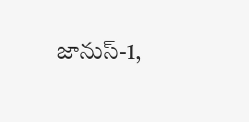జానుస్-1,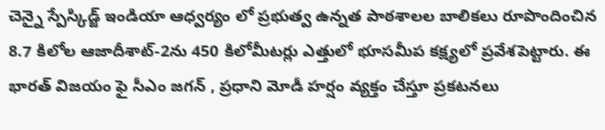చెన్నై స్పేస్కిడ్జ్ ఇండియా ఆధ్వర్యం లో ప్రభుత్వ ఉన్నత పాఠశాలల బాలికలు రూపొందించిన 8.7 కిలోల ఆజాదీశాట్-2ను 450 కిలోమీటర్లు ఎత్తులో భూసమీప కక్ష్యలో ప్రవేశపెట్టారు. ఈ భారత్ విజయం ఫై సీఎం జగన్ , ప్రధాని మోడీ హర్షం వ్యక్తం చేస్తూ ప్రకటనలు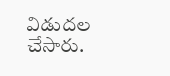విడుదల చేసారు.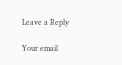Leave a Reply

Your email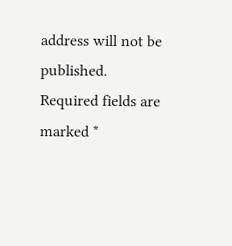address will not be published. Required fields are marked *